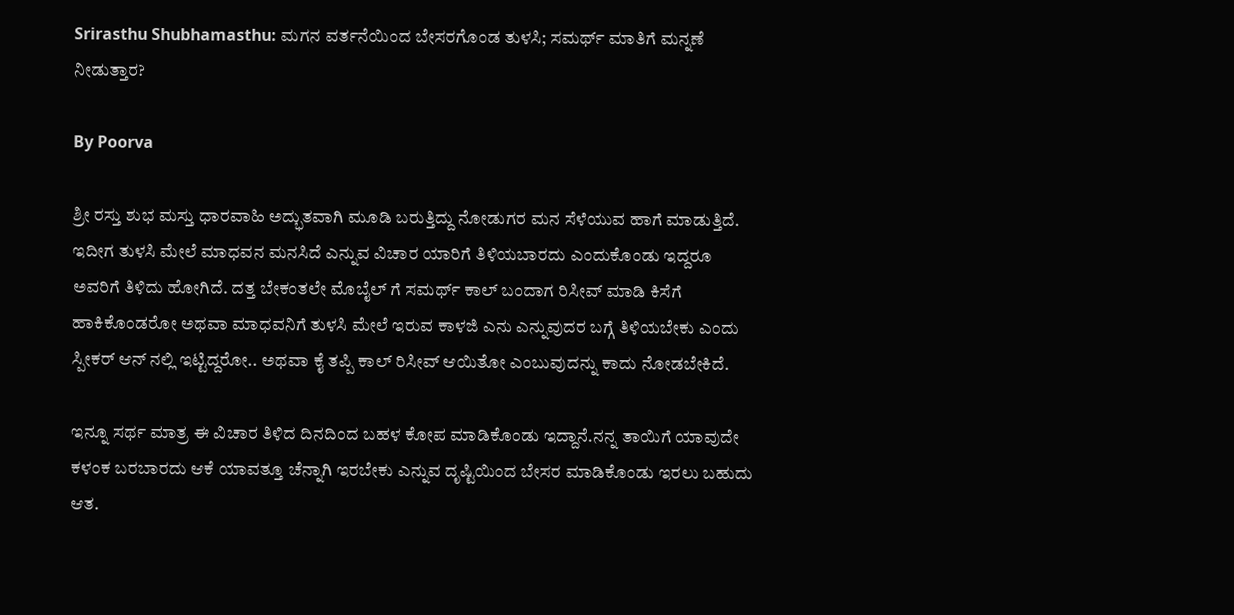Srirasthu Shubhamasthu: ಮಗನ ವರ್ತನೆಯಿಂದ ಬೇಸರಗೊಂಡ ತುಳಸಿ; ಸಮರ್ಥ್ ಮಾತಿಗೆ ಮನ್ನಣೆ ನೀಡುತ್ತಾರ?

By Poorva

ಶ್ರೀ ರಸ್ತು ಶುಭ ಮಸ್ತು ಧಾರವಾಹಿ ಅದ್ಭುತವಾಗಿ ಮೂಡಿ ಬರುತ್ತಿದ್ದು ನೋಡುಗರ ಮನ ಸೆಳೆಯುವ ಹಾಗೆ ಮಾಡುತ್ತಿದೆ. ಇದೀಗ ತುಳಸಿ ಮೇಲೆ ಮಾಧವನ ಮನಸಿದೆ ಎನ್ನುವ ವಿಚಾರ ಯಾರಿಗೆ ತಿಳಿಯಬಾರದು ಎಂದುಕೊಂಡು ಇದ್ದರೂ ಅವರಿಗೆ ತಿಳಿದು ಹೋಗಿದೆ. ದತ್ತ ಬೇಕಂತಲೇ ಮೊಬೈಲ್ ಗೆ ಸಮರ್ಥ್ ಕಾಲ್ ಬಂದಾಗ ರಿಸೀವ್ ಮಾಡಿ ಕಿಸೆಗೆ ಹಾಕಿಕೊಂಡರೋ ಅಥವಾ ಮಾಧವನಿಗೆ ತುಳಸಿ ಮೇಲೆ ಇರುವ ಕಾಳಜಿ ಎನು ಎನ್ನುವುದರ ಬಗ್ಗೆ ತಿಳಿಯಬೇಕು ಎಂದು ಸ್ಪೀಕರ್ ಆನ್ ನಲ್ಲಿ ಇಟ್ಟಿದ್ದರೋ.. ಅಥವಾ ಕೈ ತಪ್ಪಿ ಕಾಲ್ ರಿಸೀವ್ ಆಯಿತೋ ಎಂಬುವುದನ್ನು ಕಾದು ನೋಡಬೇಕಿದೆ.

ಇನ್ನೂ ಸರ್ಥ ಮಾತ್ರ ಈ ವಿಚಾರ ತಿಳಿದ ದಿನದಿಂದ ಬಹಳ ಕೋಪ ಮಾಡಿಕೊಂಡು ಇದ್ದಾನೆ.ನನ್ನ ತಾಯಿಗೆ ಯಾವುದೇ ಕಳಂಕ ಬರಬಾರದು ಆಕೆ ಯಾವತ್ತೂ ಚೆನ್ನಾಗಿ ಇರಬೇಕು ಎನ್ನುವ ದೃಷ್ಟಿಯಿಂದ ಬೇಸರ ಮಾಡಿಕೊಂಡು ಇರಲು ಬಹುದು ಆತ.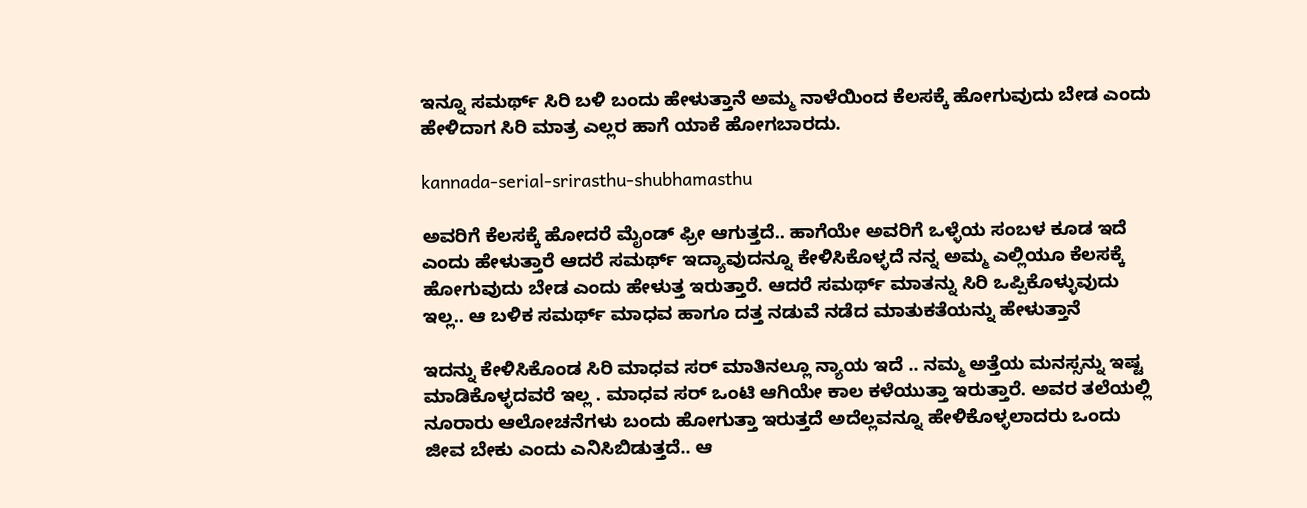ಇನ್ನೂ ಸಮರ್ಥ್ ಸಿರಿ ಬಳಿ ಬಂದು ಹೇಳುತ್ತಾನೆ ಅಮ್ಮ ನಾಳೆಯಿಂದ ಕೆಲಸಕ್ಕೆ ಹೋಗುವುದು ಬೇಡ ಎಂದು ಹೇಳಿದಾಗ ಸಿರಿ ಮಾತ್ರ ಎಲ್ಲರ ಹಾಗೆ ಯಾಕೆ ಹೋಗಬಾರದು.

kannada-serial-srirasthu-shubhamasthu

ಅವರಿಗೆ ಕೆಲಸಕ್ಕೆ ಹೋದರೆ ಮೈಂಡ್ ಫ್ರೀ ಆಗುತ್ತದೆ.. ಹಾಗೆಯೇ ಅವರಿಗೆ ಒಳ್ಳೆಯ ಸಂಬಳ ಕೂಡ ಇದೆ ಎಂದು ಹೇಳುತ್ತಾರೆ ಆದರೆ ಸಮರ್ಥ್ ಇದ್ಯಾವುದನ್ನೂ ಕೇಳಿಸಿಕೊಳ್ಳದೆ ನನ್ನ ಅಮ್ಮ ಎಲ್ಲಿಯೂ ಕೆಲಸಕ್ಕೆ ಹೋಗುವುದು ಬೇಡ ಎಂದು ಹೇಳುತ್ತ ಇರುತ್ತಾರೆ. ಆದರೆ ಸಮರ್ಥ್ ಮಾತನ್ನು ಸಿರಿ ಒಪ್ಪಿಕೊಳ್ಳುವುದು ಇಲ್ಲ.. ಆ ಬಳಿಕ ಸಮರ್ಥ್ ಮಾಧವ ಹಾಗೂ ದತ್ತ ನಡುವೆ ನಡೆದ ಮಾತುಕತೆಯನ್ನು ಹೇಳುತ್ತಾನೆ

ಇದನ್ನು ಕೇಳಿಸಿಕೊಂಡ ಸಿರಿ ಮಾಧವ ಸರ್ ಮಾತಿನಲ್ಲೂ ನ್ಯಾಯ ಇದೆ .. ನಮ್ಮ ಅತ್ತೆಯ ಮನಸ್ಸನ್ನು ಇಷ್ಟ ಮಾಡಿಕೊಳ್ಳದವರೆ ಇಲ್ಲ . ಮಾಧವ ಸರ್ ಒಂಟಿ ಆಗಿಯೇ ಕಾಲ ಕಳೆಯುತ್ತಾ ಇರುತ್ತಾರೆ. ಅವರ ತಲೆಯಲ್ಲಿ ನೂರಾರು ಆಲೋಚನೆಗಳು ಬಂದು ಹೋಗುತ್ತಾ ಇರುತ್ತದೆ ಅದೆಲ್ಲವನ್ನೂ ಹೇಳಿಕೊಳ್ಳಲಾದರು ಒಂದು ಜೀವ ಬೇಕು ಎಂದು ಎನಿಸಿಬಿಡುತ್ತದೆ.. ಆ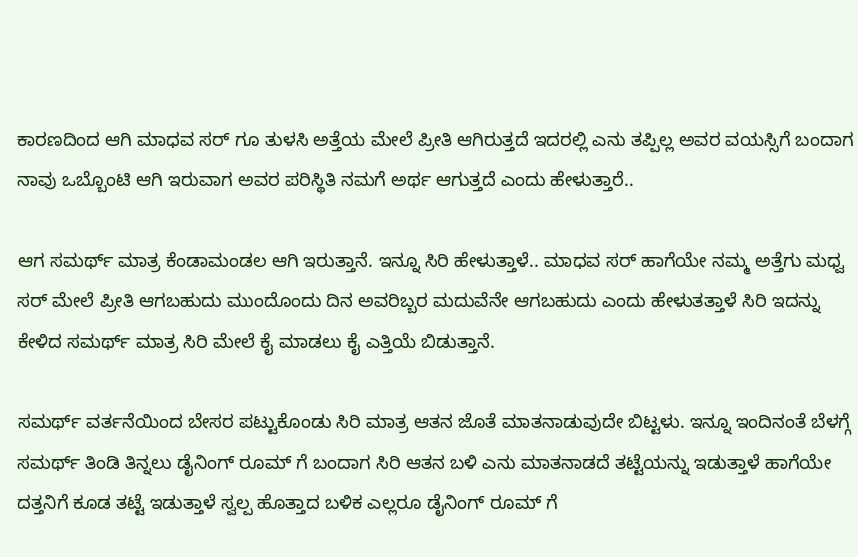ಕಾರಣದಿಂದ ಆಗಿ ಮಾಧವ ಸರ್ ಗೂ ತುಳಸಿ ಅತ್ತೆಯ ಮೇಲೆ ಪ್ರೀತಿ ಆಗಿರುತ್ತದೆ ಇದರಲ್ಲಿ ಎನು ತಪ್ಪಿಲ್ಲ ಅವರ ವಯಸ್ಸಿಗೆ ಬಂದಾಗ ನಾವು ಒಬ್ಬೊಂಟಿ ಆಗಿ ಇರುವಾಗ ಅವರ ಪರಿಸ್ಥಿತಿ ನಮಗೆ ಅರ್ಥ ಆಗುತ್ತದೆ ಎಂದು ಹೇಳುತ್ತಾರೆ..

ಆಗ ಸಮರ್ಥ್ ಮಾತ್ರ ಕೆಂಡಾಮಂಡಲ ಆಗಿ ಇರುತ್ತಾನೆ. ಇನ್ನೂ ಸಿರಿ ಹೇಳುತ್ತಾಳೆ.. ಮಾಧವ ಸರ್ ಹಾಗೆಯೇ ನಮ್ಮ ಅತ್ತೆಗು ಮಧ್ವ ಸರ್ ಮೇಲೆ ಪ್ರೀತಿ ಆಗಬಹುದು ಮುಂದೊಂದು ದಿನ ಅವರಿಬ್ಬರ ಮದುವೆನೇ ಆಗಬಹುದು ಎಂದು ಹೇಳುತತ್ತಾಳೆ ಸಿರಿ ಇದನ್ನು ಕೇಳಿದ ಸಮರ್ಥ್ ಮಾತ್ರ ಸಿರಿ ಮೇಲೆ ಕೈ ಮಾಡಲು ಕೈ ಎತ್ತಿಯೆ ಬಿಡುತ್ತಾನೆ.

ಸಮರ್ಥ್ ವರ್ತನೆಯಿಂದ ಬೇಸರ ಪಟ್ಟುಕೊಂಡು ಸಿರಿ ಮಾತ್ರ ಆತನ ಜೊತೆ ಮಾತನಾಡುವುದೇ ಬಿಟ್ಟಳು. ಇನ್ನೂ ಇಂದಿನಂತೆ ಬೆಳಗ್ಗೆ ಸಮರ್ಥ್ ತಿಂಡಿ ತಿನ್ನಲು ಡೈನಿಂಗ್ ರೂಮ್ ಗೆ ಬಂದಾಗ ಸಿರಿ ಆತನ ಬಳಿ ಎನು ಮಾತನಾಡದೆ ತಟ್ಟೆಯನ್ನು ಇಡುತ್ತಾಳೆ ಹಾಗೆಯೇ ದತ್ತನಿಗೆ ಕೂಡ ತಟ್ಟೆ ಇಡುತ್ತಾಳೆ ಸ್ವಲ್ಪ ಹೊತ್ತಾದ ಬಳಿಕ ಎಲ್ಲರೂ ಡೈನಿಂಗ್ ರೂಮ್ ಗೆ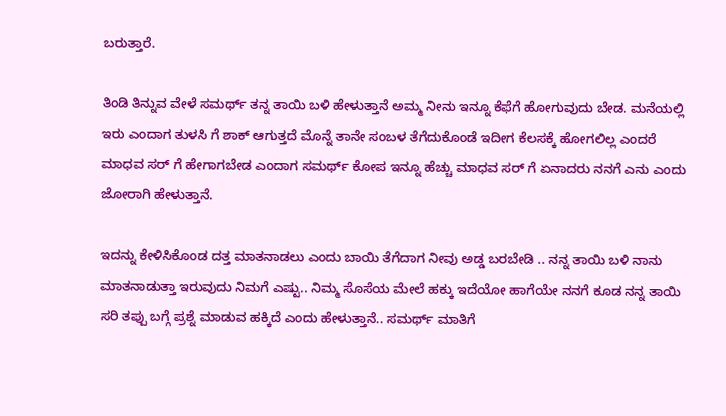ಬರುತ್ತಾರೆ.

ತಿಂಡಿ ತಿನ್ನುವ ವೇಳೆ ಸಮರ್ಥ್ ತನ್ನ ತಾಯಿ ಬಳಿ ಹೇಳುತ್ತಾನೆ ಅಮ್ಮ ನೀನು ಇನ್ನೂ ಕೆಫೆಗೆ ಹೋಗುವುದು ಬೇಡ. ಮನೆಯಲ್ಲಿ ಇರು ಎಂದಾಗ ತುಳಸಿ ಗೆ ಶಾಕ್ ಆಗುತ್ತದೆ ಮೊನ್ನೆ ತಾನೇ ಸಂಬಳ ತೆಗೆದುಕೊಂಡೆ ಇದೀಗ ಕೆಲಸಕ್ಕೆ ಹೋಗಲಿಲ್ಲ ಎಂದರೆ ಮಾಧವ ಸರ್ ಗೆ ಹೇಗಾಗಬೇಡ ಎಂದಾಗ ಸಮರ್ಥ್ ಕೋಪ ಇನ್ನೂ ಹೆಚ್ಚು ಮಾಧವ ಸರ್ ಗೆ ಏನಾದರು ನನಗೆ ಎನು ಎಂದು ಜೋರಾಗಿ ಹೇಳುತ್ತಾನೆ.

ಇದನ್ನು ಕೇಳಿಸಿಕೊಂಡ ದತ್ತ ಮಾತನಾಡಲು ಎಂದು ಬಾಯಿ ತೆಗೆದಾಗ ನೀವು ಅಡ್ಡ ಬರಬೇಡಿ .. ನನ್ನ ತಾಯಿ ಬಳಿ ನಾನು ಮಾತನಾಡುತ್ತಾ ಇರುವುದು ನಿಮಗೆ ಎಷ್ಟು.. ನಿಮ್ಮ ಸೊಸೆಯ ಮೇಲೆ ಹಕ್ಕು ಇದೆಯೋ ಹಾಗೆಯೇ ನನಗೆ ಕೂಡ ನನ್ನ ತಾಯಿ ಸರಿ ತಪ್ಪು ಬಗ್ಗೆ ಪ್ರಶ್ನೆ ಮಾಡುವ ಹಕ್ಕಿದೆ ಎಂದು ಹೇಳುತ್ತಾನೆ.. ಸಮರ್ಥ್ ಮಾತಿಗೆ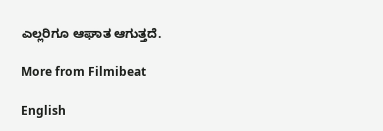ಎಲ್ಲರಿಗೂ ಆಘಾತ ಆಗುತ್ತದೆ.

More from Filmibeat

English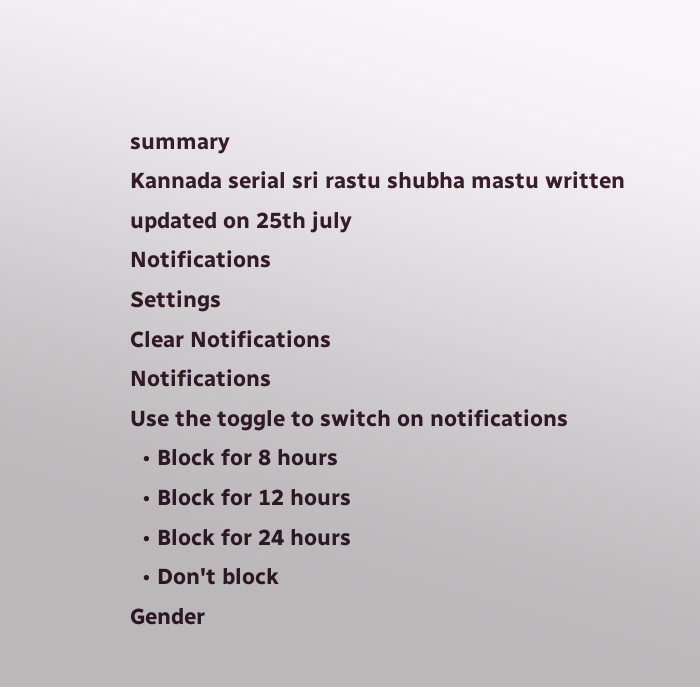summary
Kannada serial sri rastu shubha mastu written updated on 25th july
Notifications
Settings
Clear Notifications
Notifications
Use the toggle to switch on notifications
  • Block for 8 hours
  • Block for 12 hours
  • Block for 24 hours
  • Don't block
Gender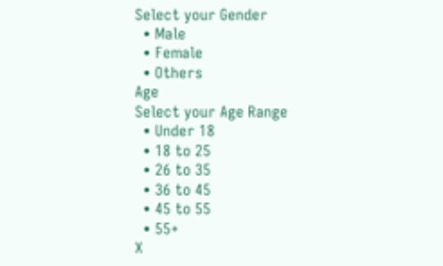Select your Gender
  • Male
  • Female
  • Others
Age
Select your Age Range
  • Under 18
  • 18 to 25
  • 26 to 35
  • 36 to 45
  • 45 to 55
  • 55+
X